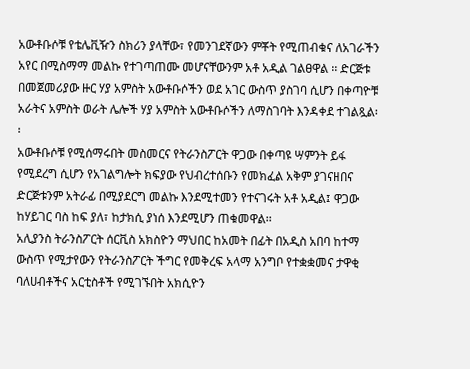አውቶቡሶቹ የቴሌቪዥን ስክሪን ያላቸው፣ የመንገደኛውን ምቾት የሚጠብቁና ለአገራችን አየር በሚስማማ መልኩ የተገጣጠሙ መሆናቸውንም አቶ አዲል ገልፀዋል ፡፡ ድርጅቱ በመጀመሪያው ዙር ሃያ አምስት አውቶቡሶችን ወደ አገር ውስጥ ያስገባ ሲሆን በቀጣዮቹ አራትና አምስት ወራት ሌሎች ሃያ አምስት አውቶቡሶችን ለማስገባት እንዳቀደ ተገልጿል፡፡
አውቶቡሶቹ የሚሰማሩበት መስመርና የትራንስፖርት ዋጋው በቀጣዩ ሣምንት ይፋ የሚደረግ ሲሆን የአገልግሎት ክፍያው የህብረተሰቡን የመክፈል አቅም ያገናዘበና ድርጅቱንም አትራፊ በሚያደርግ መልኩ እንደሚተመን የተናገሩት አቶ አዲል፤ ዋጋው ከሃይገር ባስ ከፍ ያለ፣ ከታክሲ ያነሰ እንደሚሆን ጠቁመዋል፡፡
አሊያንስ ትራንስፖርት ሰርቪስ አክስዮን ማህበር ከአመት በፊት በአዲስ አበባ ከተማ ውስጥ የሚታየውን የትራንስፖርት ችግር የመቅረፍ አላማ አንግቦ የተቋቋመና ታዋቂ ባለሀብቶችና አርቲስቶች የሚገኙበት አክሲዮን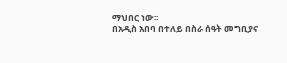ማህበር ነው፡፡
በአዲስ አበባ በተለይ በስራ ሰዓት መግቢያና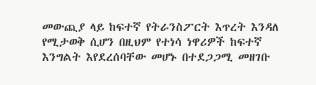መውጪያ ላይ ከፍተኛ የትራንስፖርት እጥረት እንዳለ የሚታወቅ ሲሆን በዚህም የተነሳ ነዋሪዎች ከፍተኛ እንግልት እየደረሰባቸው መሆኑ በተደጋጋሚ መዘገቡ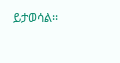ይታወሳል፡፡